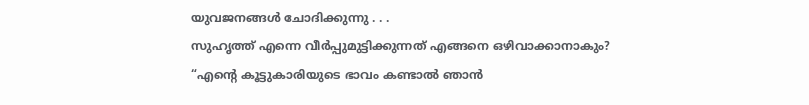യുവജനങ്ങൾ ചോദിക്കുന്നു . . .
സുഹൃത്ത് എന്നെ വീർപ്പുമുട്ടിക്കുന്നത് എങ്ങനെ ഒഴിവാക്കാനാകും?
“എന്റെ കൂട്ടുകാരിയുടെ ഭാവം കണ്ടാൽ ഞാൻ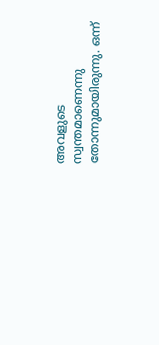അവളുടെ സ്വന്തമാണെന്നു തോന്നുമായിരുന്നു. ഒന്ന്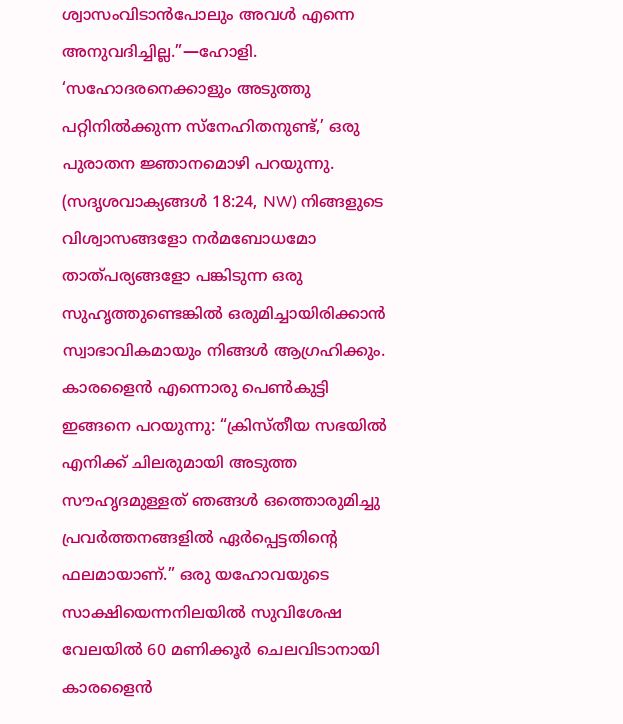ശ്വാസംവിടാൻപോലും അവൾ എന്നെ അനുവദിച്ചില്ല.”—ഹോളി.
‘സഹോദരനെക്കാളും അടുത്തു പറ്റിനിൽക്കുന്ന സ്നേഹിതനുണ്ട്,’ ഒരു പുരാതന ജ്ഞാനമൊഴി പറയുന്നു. (സദൃശവാക്യങ്ങൾ 18:24, NW) നിങ്ങളുടെ വിശ്വാസങ്ങളോ നർമബോധമോ താത്പര്യങ്ങളോ പങ്കിടുന്ന ഒരു സുഹൃത്തുണ്ടെങ്കിൽ ഒരുമിച്ചായിരിക്കാൻ സ്വാഭാവികമായും നിങ്ങൾ ആഗ്രഹിക്കും. കാരളൈൻ എന്നൊരു പെൺകുട്ടി ഇങ്ങനെ പറയുന്നു: “ക്രിസ്തീയ സഭയിൽ എനിക്ക് ചിലരുമായി അടുത്ത സൗഹൃദമുള്ളത് ഞങ്ങൾ ഒത്തൊരുമിച്ചു പ്രവർത്തനങ്ങളിൽ ഏർപ്പെട്ടതിന്റെ ഫലമായാണ്.” ഒരു യഹോവയുടെ സാക്ഷിയെന്നനിലയിൽ സുവിശേഷ വേലയിൽ 60 മണിക്കൂർ ചെലവിടാനായി കാരളൈൻ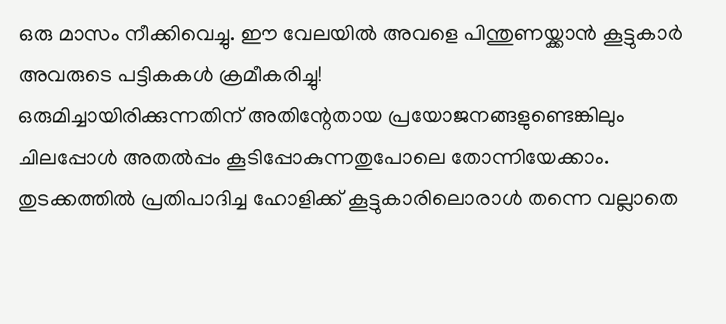ഒരു മാസം നീക്കിവെച്ചു. ഈ വേലയിൽ അവളെ പിന്തുണയ്ക്കാൻ കൂട്ടുകാർ അവരുടെ പട്ടികകൾ ക്രമീകരിച്ചു!
ഒരുമിച്ചായിരിക്കുന്നതിന് അതിന്റേതായ പ്രയോജനങ്ങളുണ്ടെങ്കിലും ചിലപ്പോൾ അതൽപ്പം കൂടിപ്പോകുന്നതുപോലെ തോന്നിയേക്കാം. തുടക്കത്തിൽ പ്രതിപാദിച്ച ഹോളിക്ക് കൂട്ടുകാരിലൊരാൾ തന്നെ വല്ലാതെ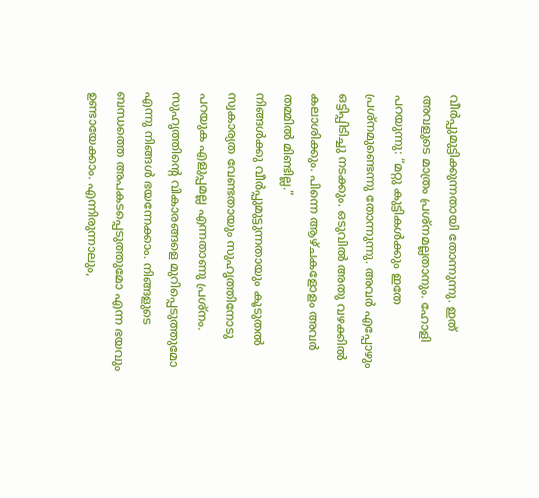വീർപ്പുമുട്ടിക്കുന്നതായി തോന്നുന്നു. ഇത് അവളുടെ മാത്രം പ്രശ്നമല്ലതാനും. ഹോളി പറയുന്നു: “മറ്റു കുട്ടികൾക്കും ഇതേ പ്രശ്നമുണ്ടെന്നു തോന്നുന്നു. അവർ എപ്പോഴും ഒട്ടിപ്പിടിച്ചു നടക്കും. ഒടുവിൽ അതു വഴക്കിൽ കലാശിക്കും. പിന്നെ ആഴ്ചകളോളം അവർ തമ്മിൽ മിണ്ടില്ല.”
നിങ്ങൾക്കു വീർപ്പുമുട്ടുന്നതായും കൂടുതൽ സ്വകാര്യത വേണ്ടതായും സുഹൃത്തിനോടു പറയുക എളുപ്പമല്ല എന്നതാണു പ്രശ്നം. സുഹൃത്തിന്റെ വികാരങ്ങളെ മുറിപ്പെടുത്തുമോ എന്നു നിങ്ങൾ ഭയന്നേക്കാം. നിങ്ങളുടെ ബന്ധത്തെ അപകടപ്പെടുത്തുമോ എന്ന ഭയവും ഉണ്ടായേക്കാം. എന്നിരുന്നാലും,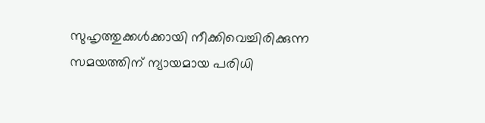സുഹൃത്തുക്കൾക്കായി നീക്കിവെച്ചിരിക്കുന്ന സമയത്തിന് ന്യായമായ പരിധി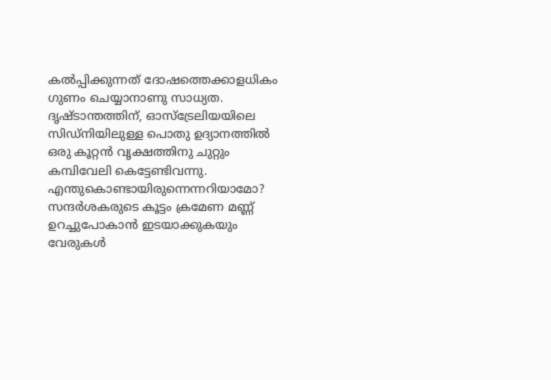കൽപ്പിക്കുന്നത് ദോഷത്തെക്കാളധികം ഗുണം ചെയ്യാനാണു സാധ്യത.
ദൃഷ്ടാന്തത്തിന്, ഓസ്ട്രേലിയയിലെ സിഡ്നിയിലുള്ള പൊതു ഉദ്യാനത്തിൽ ഒരു കൂറ്റൻ വൃക്ഷത്തിനു ചുറ്റും കമ്പിവേലി കെട്ടേണ്ടിവന്നു. എന്തുകൊണ്ടായിരുന്നെന്നറിയാമോ? സന്ദർശകരുടെ കൂട്ടം ക്രമേണ മണ്ണ് ഉറച്ചുപോകാൻ ഇടയാക്കുകയും വേരുകൾ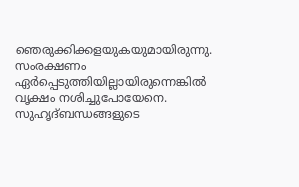ഞെരുക്കിക്കളയുകയുമായിരുന്നു. സംരക്ഷണം ഏർപ്പെടുത്തിയില്ലായിരുന്നെങ്കിൽ വൃക്ഷം നശിച്ചുപോയേനെ. സുഹൃദ്ബന്ധങ്ങളുടെ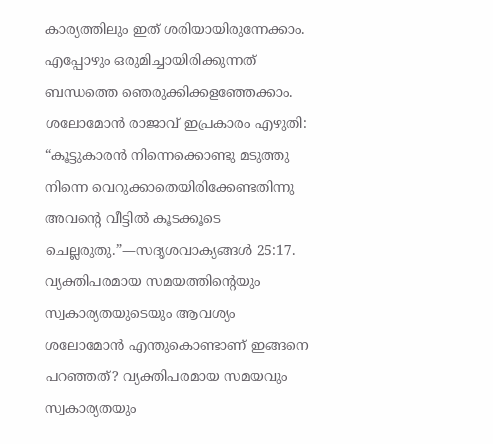കാര്യത്തിലും ഇത് ശരിയായിരുന്നേക്കാം. എപ്പോഴും ഒരുമിച്ചായിരിക്കുന്നത് ബന്ധത്തെ ഞെരുക്കിക്കളഞ്ഞേക്കാം. ശലോമോൻ രാജാവ് ഇപ്രകാരം എഴുതി: “കൂട്ടുകാരൻ നിന്നെക്കൊണ്ടു മടുത്തു നിന്നെ വെറുക്കാതെയിരിക്കേണ്ടതിന്നു അവന്റെ വീട്ടിൽ കൂടക്കൂടെ ചെല്ലരുതു.”—സദൃശവാക്യങ്ങൾ 25:17.
വ്യക്തിപരമായ സമയത്തിന്റെയും സ്വകാര്യതയുടെയും ആവശ്യം
ശലോമോൻ എന്തുകൊണ്ടാണ് ഇങ്ങനെ പറഞ്ഞത്? വ്യക്തിപരമായ സമയവും സ്വകാര്യതയും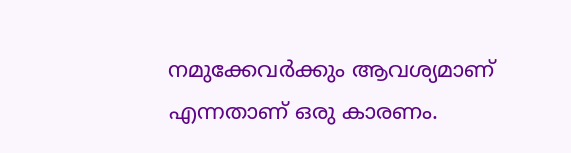നമുക്കേവർക്കും ആവശ്യമാണ് എന്നതാണ് ഒരു കാരണം.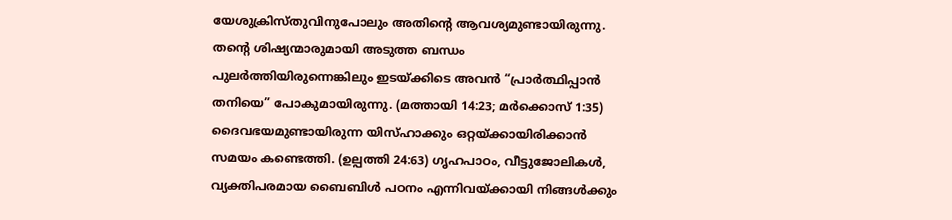യേശുക്രിസ്തുവിനുപോലും അതിന്റെ ആവശ്യമുണ്ടായിരുന്നു. തന്റെ ശിഷ്യന്മാരുമായി അടുത്ത ബന്ധം പുലർത്തിയിരുന്നെങ്കിലും ഇടയ്ക്കിടെ അവൻ “പ്രാർത്ഥിപ്പാൻ തനിയെ” പോകുമായിരുന്നു. (മത്തായി 14:23; മർക്കൊസ് 1:35) ദൈവഭയമുണ്ടായിരുന്ന യിസ്ഹാക്കും ഒറ്റയ്ക്കായിരിക്കാൻ സമയം കണ്ടെത്തി. (ഉല്പത്തി 24:63) ഗൃഹപാഠം, വീട്ടുജോലികൾ, വ്യക്തിപരമായ ബൈബിൾ പഠനം എന്നിവയ്ക്കായി നിങ്ങൾക്കും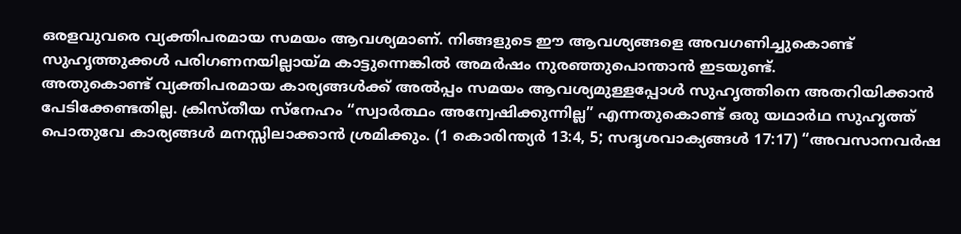ഒരളവുവരെ വ്യക്തിപരമായ സമയം ആവശ്യമാണ്. നിങ്ങളുടെ ഈ ആവശ്യങ്ങളെ അവഗണിച്ചുകൊണ്ട് സുഹൃത്തുക്കൾ പരിഗണനയില്ലായ്മ കാട്ടുന്നെങ്കിൽ അമർഷം നുരഞ്ഞുപൊന്താൻ ഇടയുണ്ട്.
അതുകൊണ്ട് വ്യക്തിപരമായ കാര്യങ്ങൾക്ക് അൽപ്പം സമയം ആവശ്യമുള്ളപ്പോൾ സുഹൃത്തിനെ അതറിയിക്കാൻ പേടിക്കേണ്ടതില്ല. ക്രിസ്തീയ സ്നേഹം “സ്വാർത്ഥം അന്വേഷിക്കുന്നില്ല” എന്നതുകൊണ്ട് ഒരു യഥാർഥ സുഹൃത്ത് പൊതുവേ കാര്യങ്ങൾ മനസ്സിലാക്കാൻ ശ്രമിക്കും. (1 കൊരിന്ത്യർ 13:4, 5; സദൃശവാക്യങ്ങൾ 17:17) “അവസാനവർഷ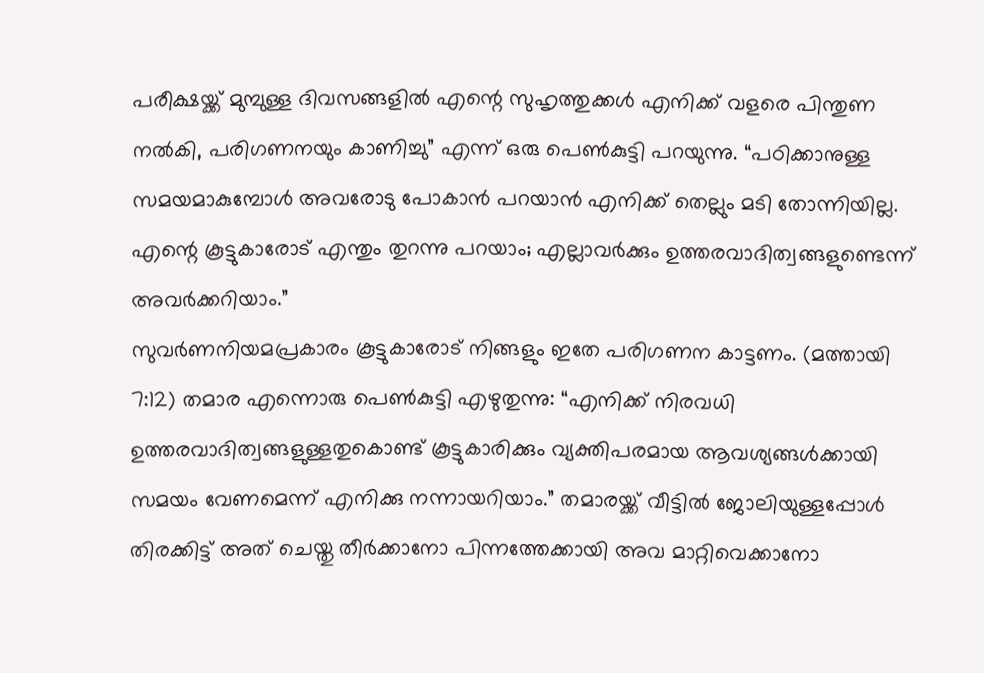പരീക്ഷയ്ക്ക് മുമ്പുള്ള ദിവസങ്ങളിൽ എന്റെ സുഹൃത്തുക്കൾ എനിക്ക് വളരെ പിന്തുണ നൽകി, പരിഗണനയും കാണിച്ചു” എന്ന് ഒരു പെൺകുട്ടി പറയുന്നു. “പഠിക്കാനുള്ള സമയമാകുമ്പോൾ അവരോടു പോകാൻ പറയാൻ എനിക്ക് തെല്ലും മടി തോന്നിയില്ല. എന്റെ കൂട്ടുകാരോട് എന്തും തുറന്നു പറയാം; എല്ലാവർക്കും ഉത്തരവാദിത്വങ്ങളുണ്ടെന്ന് അവർക്കറിയാം.”
സുവർണനിയമപ്രകാരം കൂട്ടുകാരോട് നിങ്ങളും ഇതേ പരിഗണന കാട്ടണം. (മത്തായി 7:12) തമാര എന്നൊരു പെൺകുട്ടി എഴുതുന്നു: “എനിക്ക് നിരവധി ഉത്തരവാദിത്വങ്ങളുള്ളതുകൊണ്ട് കൂട്ടുകാരിക്കും വ്യക്തിപരമായ ആവശ്യങ്ങൾക്കായി സമയം വേണമെന്ന് എനിക്കു നന്നായറിയാം.” തമാരയ്ക്ക് വീട്ടിൽ ജോലിയുള്ളപ്പോൾ തിരക്കിട്ട് അത് ചെയ്തു തീർക്കാനോ പിന്നത്തേക്കായി അവ മാറ്റിവെക്കാനോ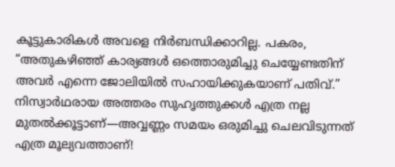കൂട്ടുകാരികൾ അവളെ നിർബന്ധിക്കാറില്ല. പകരം, “അതുകഴിഞ്ഞ് കാര്യങ്ങൾ ഒത്തൊരുമിച്ചു ചെയ്യേണ്ടതിന് അവർ എന്നെ ജോലിയിൽ സഹായിക്കുകയാണ് പതിവ്.” നിസ്വാർഥരായ അത്തരം സുഹൃത്തുക്കൾ എത്ര നല്ല മുതൽക്കൂട്ടാണ്—അവ്വണ്ണം സമയം ഒരുമിച്ചു ചെലവിടുന്നത് എത്ര മൂല്യവത്താണ്!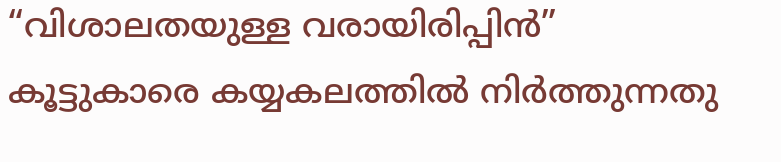“വിശാലതയുള്ള വരായിരിപ്പിൻ”
കൂട്ടുകാരെ കയ്യകലത്തിൽ നിർത്തുന്നതു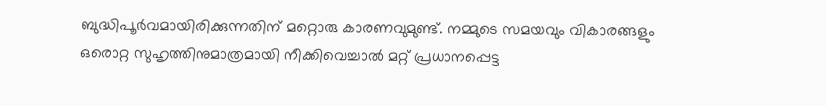ബുദ്ധിപൂർവമായിരിക്കുന്നതിന് മറ്റൊരു കാരണവുമുണ്ട്. നമ്മുടെ സമയവും വികാരങ്ങളും ഒരൊറ്റ സുഹൃത്തിനുമാത്രമായി നീക്കിവെച്ചാൽ മറ്റ് പ്രധാനപ്പെട്ട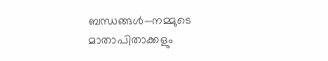ബന്ധങ്ങൾ—നമ്മുടെ മാതാപിതാക്കളും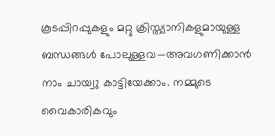കൂടപ്പിറപ്പുകളും മറ്റു ക്രിസ്ത്യാനികളുമായുള്ള ബന്ധങ്ങൾ പോലുള്ളവ—അവഗണിക്കാൻ നാം ചായ്വു കാട്ടിയേക്കാം. നമ്മുടെ വൈകാരികവും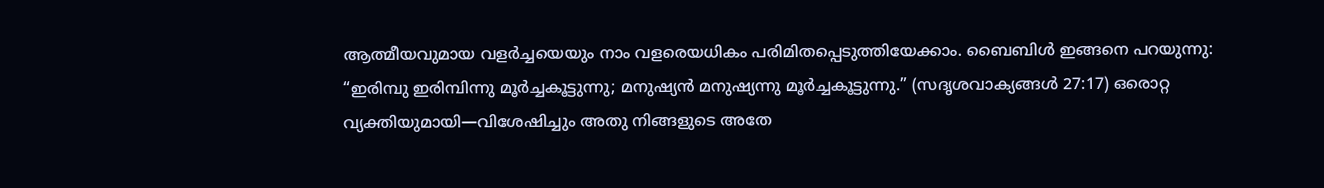ആത്മീയവുമായ വളർച്ചയെയും നാം വളരെയധികം പരിമിതപ്പെടുത്തിയേക്കാം. ബൈബിൾ ഇങ്ങനെ പറയുന്നു: “ഇരിമ്പു ഇരിമ്പിന്നു മൂർച്ചകൂട്ടുന്നു; മനുഷ്യൻ മനുഷ്യന്നു മൂർച്ചകൂട്ടുന്നു.” (സദൃശവാക്യങ്ങൾ 27:17) ഒരൊറ്റ വ്യക്തിയുമായി—വിശേഷിച്ചും അതു നിങ്ങളുടെ അതേ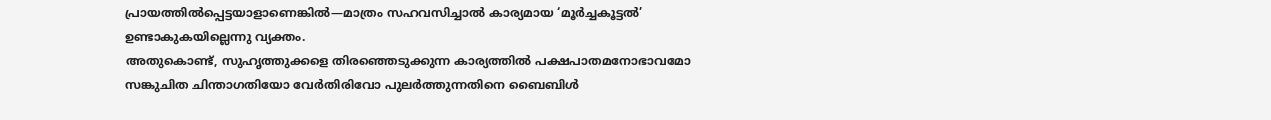പ്രായത്തിൽപ്പെട്ടയാളാണെങ്കിൽ—മാത്രം സഹവസിച്ചാൽ കാര്യമായ ‘മൂർച്ചകൂട്ടൽ’ ഉണ്ടാകുകയില്ലെന്നു വ്യക്തം.
അതുകൊണ്ട്, സുഹൃത്തുക്കളെ തിരഞ്ഞെടുക്കുന്ന കാര്യത്തിൽ പക്ഷപാതമനോഭാവമോ സങ്കുചിത ചിന്താഗതിയോ വേർതിരിവോ പുലർത്തുന്നതിനെ ബൈബിൾ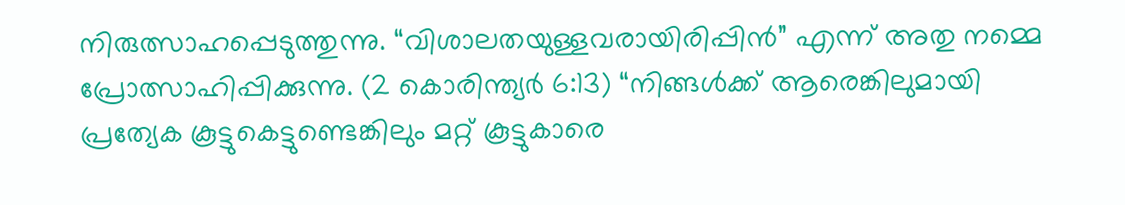നിരുത്സാഹപ്പെടുത്തുന്നു. “വിശാലതയുള്ളവരായിരിപ്പിൻ” എന്ന് അതു നമ്മെ പ്രോത്സാഹിപ്പിക്കുന്നു. (2 കൊരിന്ത്യർ 6:13) “നിങ്ങൾക്ക് ആരെങ്കിലുമായി പ്രത്യേക കൂട്ടുകെട്ടുണ്ടെങ്കിലും മറ്റ് കൂട്ടുകാരെ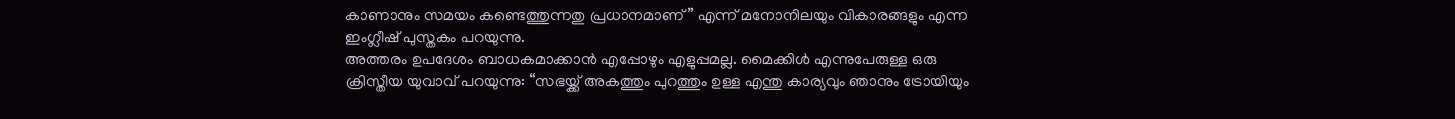കാണാനും സമയം കണ്ടെത്തുന്നതു പ്രധാനമാണ്” എന്ന് മനോനിലയും വികാരങ്ങളും എന്ന ഇംഗ്ലീഷ് പുസ്തകം പറയുന്നു.
അത്തരം ഉപദേശം ബാധകമാക്കാൻ എപ്പോഴും എളുപ്പമല്ല. മൈക്കിൾ എന്നുപേരുള്ള ഒരു ക്രിസ്തീയ യുവാവ് പറയുന്നു: “സഭയ്ക്ക് അകത്തും പുറത്തും ഉള്ള എന്തു കാര്യവും ഞാനും ട്രോയിയും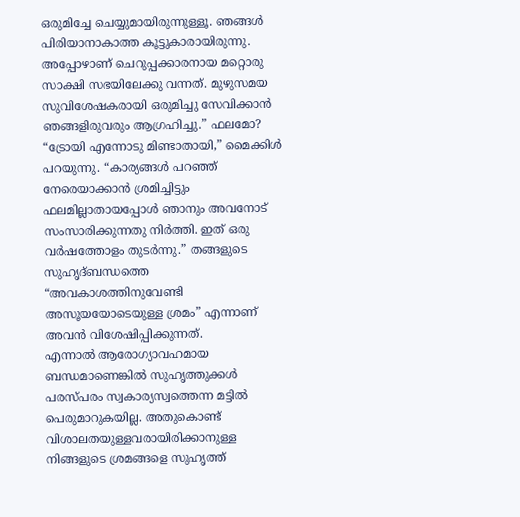ഒരുമിച്ചേ ചെയ്യുമായിരുന്നുള്ളൂ. ഞങ്ങൾ പിരിയാനാകാത്ത കൂട്ടുകാരായിരുന്നു. അപ്പോഴാണ് ചെറുപ്പക്കാരനായ മറ്റൊരു സാക്ഷി സഭയിലേക്കു വന്നത്. മുഴുസമയ സുവിശേഷകരായി ഒരുമിച്ചു സേവിക്കാൻ ഞങ്ങളിരുവരും ആഗ്രഹിച്ചു.” ഫലമോ? “ട്രോയി എന്നോടു മിണ്ടാതായി,” മൈക്കിൾ പറയുന്നു. “കാര്യങ്ങൾ പറഞ്ഞ് നേരെയാക്കാൻ ശ്രമിച്ചിട്ടും ഫലമില്ലാതായപ്പോൾ ഞാനും അവനോട് സംസാരിക്കുന്നതു നിർത്തി. ഇത് ഒരു വർഷത്തോളം തുടർന്നു.” തങ്ങളുടെ സുഹൃദ്ബന്ധത്തെ “അവകാശത്തിനുവേണ്ടി അസൂയയോടെയുള്ള ശ്രമം” എന്നാണ് അവൻ വിശേഷിപ്പിക്കുന്നത്.
എന്നാൽ ആരോഗ്യാവഹമായ ബന്ധമാണെങ്കിൽ സുഹൃത്തുക്കൾ പരസ്പരം സ്വകാര്യസ്വത്തെന്ന മട്ടിൽ പെരുമാറുകയില്ല. അതുകൊണ്ട് വിശാലതയുള്ളവരായിരിക്കാനുള്ള നിങ്ങളുടെ ശ്രമങ്ങളെ സുഹൃത്ത്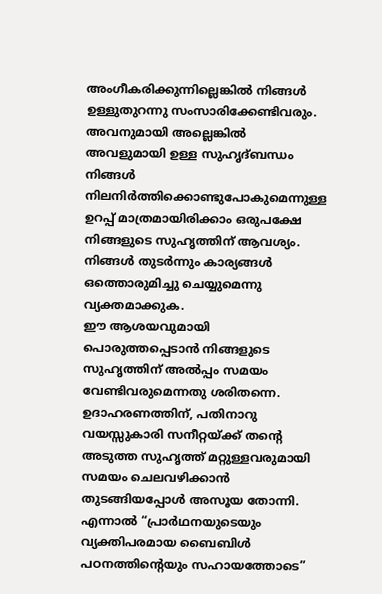അംഗീകരിക്കുന്നില്ലെങ്കിൽ നിങ്ങൾ ഉള്ളുതുറന്നു സംസാരിക്കേണ്ടിവരും. അവനുമായി അല്ലെങ്കിൽ അവളുമായി ഉള്ള സുഹൃദ്ബന്ധം നിങ്ങൾ നിലനിർത്തിക്കൊണ്ടുപോകുമെന്നുള്ള ഉറപ്പ് മാത്രമായിരിക്കാം ഒരുപക്ഷേ നിങ്ങളുടെ സുഹൃത്തിന് ആവശ്യം. നിങ്ങൾ തുടർന്നും കാര്യങ്ങൾ ഒത്തൊരുമിച്ചു ചെയ്യുമെന്നു വ്യക്തമാക്കുക.
ഈ ആശയവുമായി പൊരുത്തപ്പെടാൻ നിങ്ങളുടെ സുഹൃത്തിന് അൽപ്പം സമയം വേണ്ടിവരുമെന്നതു ശരിതന്നെ. ഉദാഹരണത്തിന്, പതിനാറു വയസ്സുകാരി സനീറ്റയ്ക്ക് തന്റെ അടുത്ത സുഹൃത്ത് മറ്റുള്ളവരുമായി സമയം ചെലവഴിക്കാൻ തുടങ്ങിയപ്പോൾ അസൂയ തോന്നി. എന്നാൽ “പ്രാർഥനയുടെയും വ്യക്തിപരമായ ബൈബിൾ പഠനത്തിന്റെയും സഹായത്തോടെ”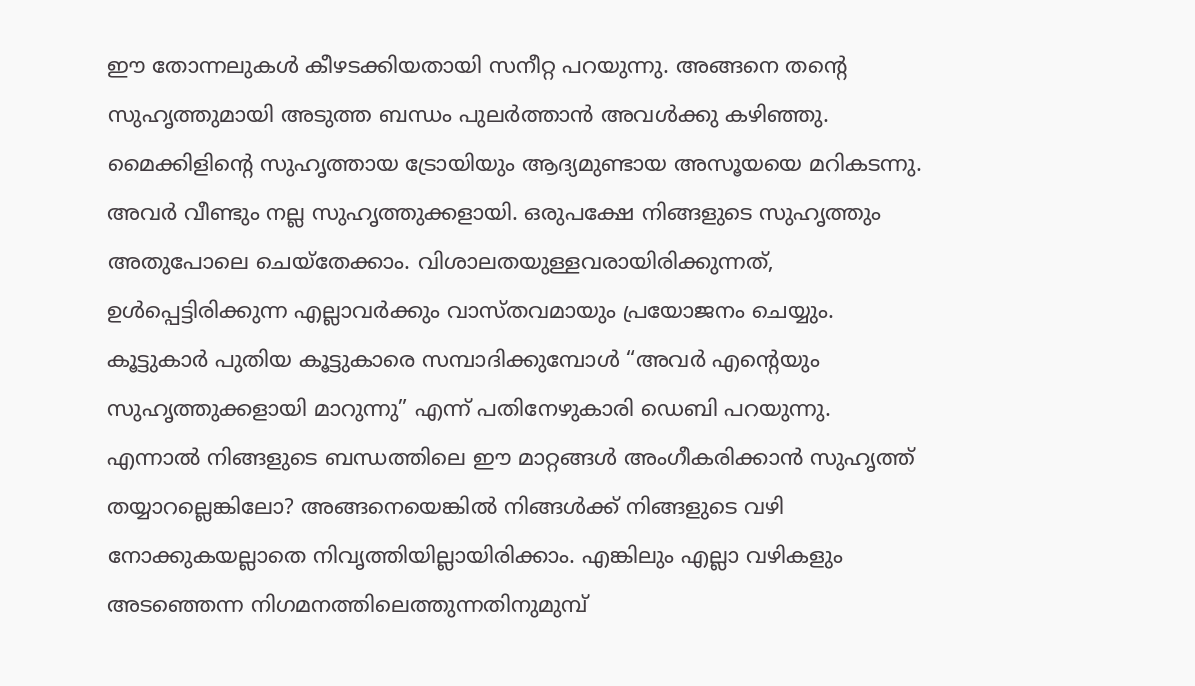ഈ തോന്നലുകൾ കീഴടക്കിയതായി സനീറ്റ പറയുന്നു. അങ്ങനെ തന്റെ സുഹൃത്തുമായി അടുത്ത ബന്ധം പുലർത്താൻ അവൾക്കു കഴിഞ്ഞു. മൈക്കിളിന്റെ സുഹൃത്തായ ട്രോയിയും ആദ്യമുണ്ടായ അസൂയയെ മറികടന്നു. അവർ വീണ്ടും നല്ല സുഹൃത്തുക്കളായി. ഒരുപക്ഷേ നിങ്ങളുടെ സുഹൃത്തും അതുപോലെ ചെയ്തേക്കാം. വിശാലതയുള്ളവരായിരിക്കുന്നത്, ഉൾപ്പെട്ടിരിക്കുന്ന എല്ലാവർക്കും വാസ്തവമായും പ്രയോജനം ചെയ്യും. കൂട്ടുകാർ പുതിയ കൂട്ടുകാരെ സമ്പാദിക്കുമ്പോൾ “അവർ എന്റെയും സുഹൃത്തുക്കളായി മാറുന്നു” എന്ന് പതിനേഴുകാരി ഡെബി പറയുന്നു.
എന്നാൽ നിങ്ങളുടെ ബന്ധത്തിലെ ഈ മാറ്റങ്ങൾ അംഗീകരിക്കാൻ സുഹൃത്ത് തയ്യാറല്ലെങ്കിലോ? അങ്ങനെയെങ്കിൽ നിങ്ങൾക്ക് നിങ്ങളുടെ വഴി നോക്കുകയല്ലാതെ നിവൃത്തിയില്ലായിരിക്കാം. എങ്കിലും എല്ലാ വഴികളും അടഞ്ഞെന്ന നിഗമനത്തിലെത്തുന്നതിനുമുമ്പ്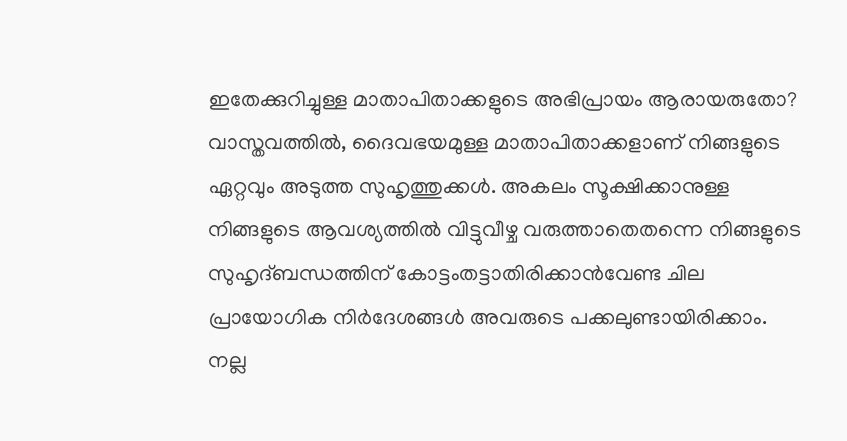ഇതേക്കുറിച്ചുള്ള മാതാപിതാക്കളുടെ അഭിപ്രായം ആരായരുതോ? വാസ്തവത്തിൽ, ദൈവഭയമുള്ള മാതാപിതാക്കളാണ് നിങ്ങളുടെ ഏറ്റവും അടുത്ത സുഹൃത്തുക്കൾ. അകലം സൂക്ഷിക്കാനുള്ള നിങ്ങളുടെ ആവശ്യത്തിൽ വിട്ടുവീഴ്ച വരുത്താതെതന്നെ നിങ്ങളുടെ സുഹൃദ്ബന്ധത്തിന് കോട്ടംതട്ടാതിരിക്കാൻവേണ്ട ചില പ്രായോഗിക നിർദേശങ്ങൾ അവരുടെ പക്കലുണ്ടായിരിക്കാം.
നല്ല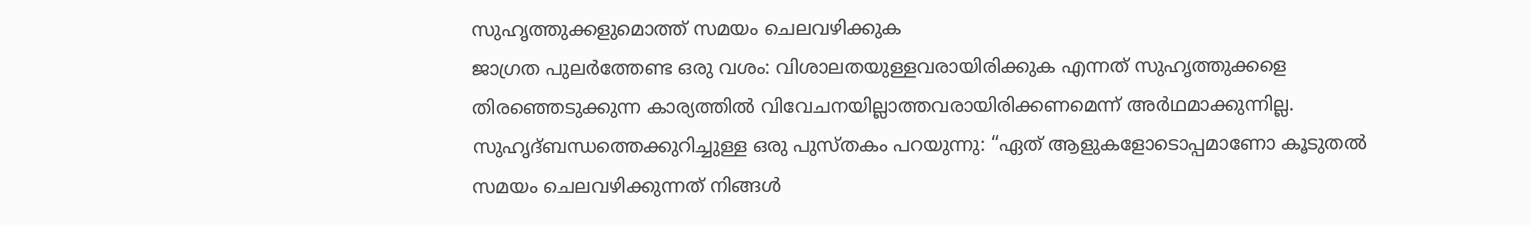സുഹൃത്തുക്കളുമൊത്ത് സമയം ചെലവഴിക്കുക
ജാഗ്രത പുലർത്തേണ്ട ഒരു വശം: വിശാലതയുള്ളവരായിരിക്കുക എന്നത് സുഹൃത്തുക്കളെ തിരഞ്ഞെടുക്കുന്ന കാര്യത്തിൽ വിവേചനയില്ലാത്തവരായിരിക്കണമെന്ന് അർഥമാക്കുന്നില്ല. സുഹൃദ്ബന്ധത്തെക്കുറിച്ചുള്ള ഒരു പുസ്തകം പറയുന്നു: “ഏത് ആളുകളോടൊപ്പമാണോ കൂടുതൽ സമയം ചെലവഴിക്കുന്നത് നിങ്ങൾ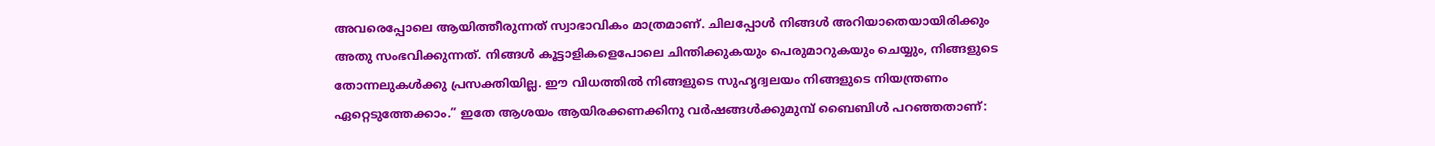അവരെപ്പോലെ ആയിത്തീരുന്നത് സ്വാഭാവികം മാത്രമാണ്. ചിലപ്പോൾ നിങ്ങൾ അറിയാതെയായിരിക്കും അതു സംഭവിക്കുന്നത്. നിങ്ങൾ കൂട്ടാളികളെപോലെ ചിന്തിക്കുകയും പെരുമാറുകയും ചെയ്യും, നിങ്ങളുടെ തോന്നലുകൾക്കു പ്രസക്തിയില്ല. ഈ വിധത്തിൽ നിങ്ങളുടെ സുഹൃദ്വലയം നിങ്ങളുടെ നിയന്ത്രണം ഏറ്റെടുത്തേക്കാം.” ഇതേ ആശയം ആയിരക്കണക്കിനു വർഷങ്ങൾക്കുമുമ്പ് ബൈബിൾ പറഞ്ഞതാണ്: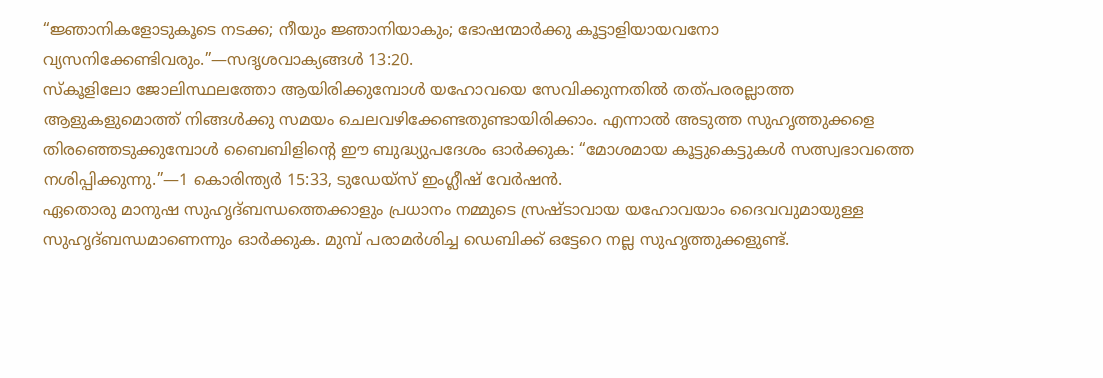“ജ്ഞാനികളോടുകൂടെ നടക്ക; നീയും ജ്ഞാനിയാകും; ഭോഷന്മാർക്കു കൂട്ടാളിയായവനോ വ്യസനിക്കേണ്ടിവരും.”—സദൃശവാക്യങ്ങൾ 13:20.
സ്കൂളിലോ ജോലിസ്ഥലത്തോ ആയിരിക്കുമ്പോൾ യഹോവയെ സേവിക്കുന്നതിൽ തത്പരരല്ലാത്ത ആളുകളുമൊത്ത് നിങ്ങൾക്കു സമയം ചെലവഴിക്കേണ്ടതുണ്ടായിരിക്കാം. എന്നാൽ അടുത്ത സുഹൃത്തുക്കളെ തിരഞ്ഞെടുക്കുമ്പോൾ ബൈബിളിന്റെ ഈ ബുദ്ധ്യുപദേശം ഓർക്കുക: “മോശമായ കൂട്ടുകെട്ടുകൾ സത്സ്വഭാവത്തെ നശിപ്പിക്കുന്നു.”—1 കൊരിന്ത്യർ 15:33, ടുഡേയ്സ് ഇംഗ്ലീഷ് വേർഷൻ.
ഏതൊരു മാനുഷ സുഹൃദ്ബന്ധത്തെക്കാളും പ്രധാനം നമ്മുടെ സ്രഷ്ടാവായ യഹോവയാം ദൈവവുമായുള്ള സുഹൃദ്ബന്ധമാണെന്നും ഓർക്കുക. മുമ്പ് പരാമർശിച്ച ഡെബിക്ക് ഒട്ടേറെ നല്ല സുഹൃത്തുക്കളുണ്ട്.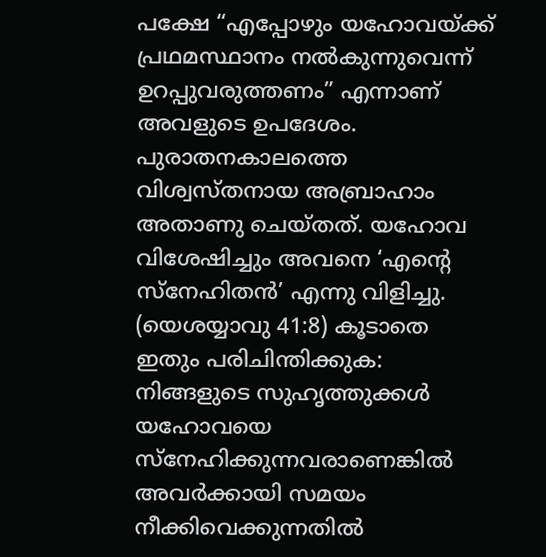പക്ഷേ “എപ്പോഴും യഹോവയ്ക്ക് പ്രഥമസ്ഥാനം നൽകുന്നുവെന്ന് ഉറപ്പുവരുത്തണം” എന്നാണ് അവളുടെ ഉപദേശം. പുരാതനകാലത്തെ വിശ്വസ്തനായ അബ്രാഹാം അതാണു ചെയ്തത്. യഹോവ വിശേഷിച്ചും അവനെ ‘എന്റെ സ്നേഹിതൻ’ എന്നു വിളിച്ചു. (യെശയ്യാവു 41:8) കൂടാതെ ഇതും പരിചിന്തിക്കുക: നിങ്ങളുടെ സുഹൃത്തുക്കൾ യഹോവയെ സ്നേഹിക്കുന്നവരാണെങ്കിൽ അവർക്കായി സമയം നീക്കിവെക്കുന്നതിൽ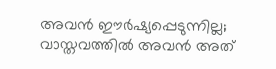അവൻ ഈർഷ്യപ്പെടുന്നില്ല; വാസ്തവത്തിൽ അവൻ അത്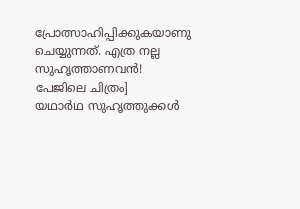പ്രോത്സാഹിപ്പിക്കുകയാണു ചെയ്യുന്നത്. എത്ര നല്ല സുഹൃത്താണവൻ!
പേജിലെ ചിത്രം]
യഥാർഥ സുഹൃത്തുക്കൾ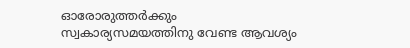ഓരോരുത്തർക്കും സ്വകാര്യസമയത്തിനു വേണ്ട ആവശ്യം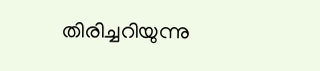തിരിച്ചറിയുന്നു